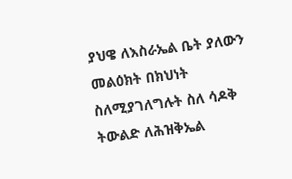ያህዌ ለእስራኤል ቤት ያለውን መልዕክት በክህነት ስለሚያገለግሉት ስለ ሳዶቅ ትውልድ ለሕዝቅኤል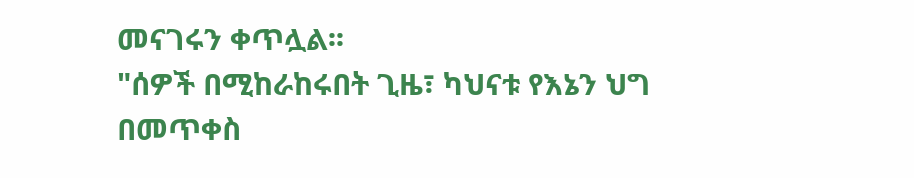መናገሩን ቀጥሏል፡፡
"ሰዎች በሚከራከሩበት ጊዜ፣ ካህናቱ የእኔን ህግ በመጥቀስ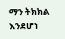ማን ትክክል እንደሆነ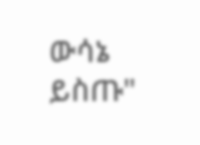ውሳኔ ይስጡ"